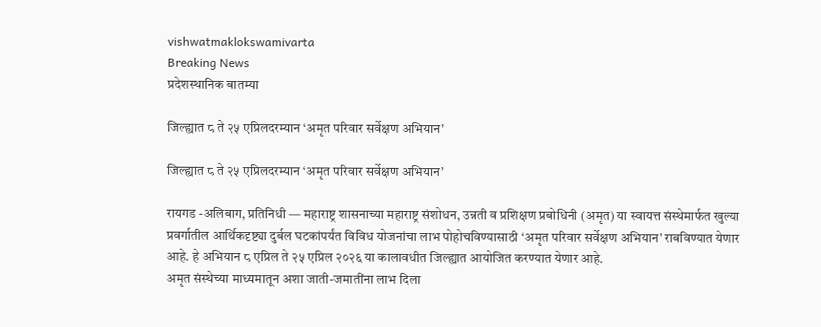vishwatmaklokswamivarta
Breaking News
प्रदेशस्थानिक बातम्या

जिल्ह्यात ८ ते २५ एप्रिलदरम्यान ‘अमृत परिवार सर्वेक्षण अभियान’

जिल्ह्यात ८ ते २५ एप्रिलदरम्यान ‘अमृत परिवार सर्वेक्षण अभियान’

रायगड -अलिबाग, प्रतिनिधी — महाराष्ट्र शासनाच्या महाराष्ट्र संशोधन, उन्नती व प्रशिक्षण प्रबोधिनी (अमृत) या स्वायत्त संस्थेमार्फत खुल्या प्रवर्गातील आर्थिकदृष्ट्या दुर्बल घटकांपर्यंत विविध योजनांचा लाभ पोहोचविण्यासाठी ‘अमृत परिवार सर्वेक्षण अभियान’ राबविण्यात येणार आहे. हे अभियान ८ एप्रिल ते २५ एप्रिल २०२६ या कालावधीत जिल्ह्यात आयोजित करण्यात येणार आहे.
अमृत संस्थेच्या माध्यमातून अशा जाती-जमातींना लाभ दिला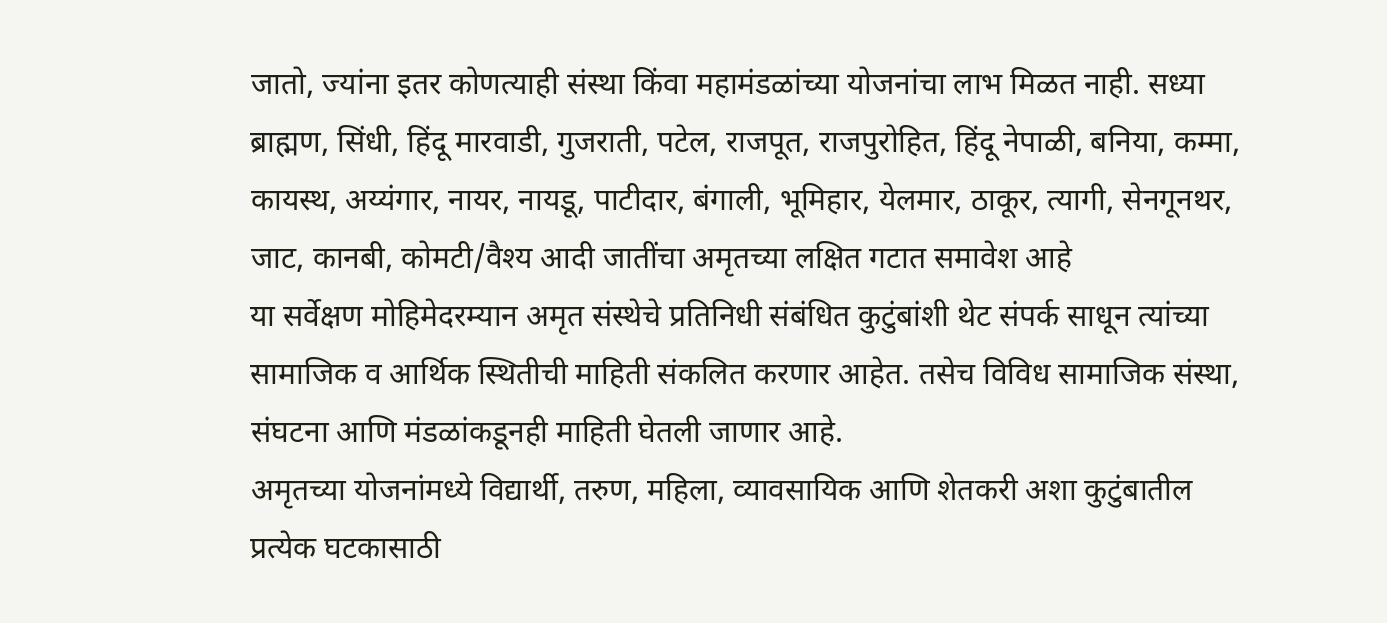जातो, ज्यांना इतर कोणत्याही संस्था किंवा महामंडळांच्या योजनांचा लाभ मिळत नाही. सध्या ब्राह्मण, सिंधी, हिंदू मारवाडी, गुजराती, पटेल, राजपूत, राजपुरोहित, हिंदू नेपाळी, बनिया, कम्मा, कायस्थ, अय्यंगार, नायर, नायडू, पाटीदार, बंगाली, भूमिहार, येलमार, ठाकूर, त्यागी, सेनगूनथर, जाट, कानबी, कोमटी/वैश्य आदी जातींचा अमृतच्या लक्षित गटात समावेश आहे
या सर्वेक्षण मोहिमेदरम्यान अमृत संस्थेचे प्रतिनिधी संबंधित कुटुंबांशी थेट संपर्क साधून त्यांच्या सामाजिक व आर्थिक स्थितीची माहिती संकलित करणार आहेत. तसेच विविध सामाजिक संस्था, संघटना आणि मंडळांकडूनही माहिती घेतली जाणार आहे.
अमृतच्या योजनांमध्ये विद्यार्थी, तरुण, महिला, व्यावसायिक आणि शेतकरी अशा कुटुंबातील प्रत्येक घटकासाठी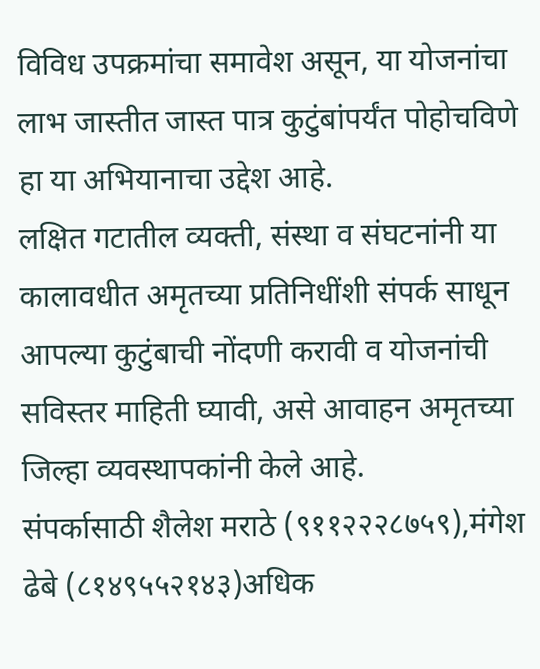विविध उपक्रमांचा समावेश असून, या योजनांचा लाभ जास्तीत जास्त पात्र कुटुंबांपर्यंत पोहोचविणे हा या अभियानाचा उद्देश आहे.
लक्षित गटातील व्यक्ती, संस्था व संघटनांनी या कालावधीत अमृतच्या प्रतिनिधींशी संपर्क साधून आपल्या कुटुंबाची नोंदणी करावी व योजनांची सविस्तर माहिती घ्यावी, असे आवाहन अमृतच्या जिल्हा व्यवस्थापकांनी केले आहे.
संपर्कासाठी शैलेश मराठे (९११२२२८७५९),मंगेश ढेबे (८१४९५५२१४३)अधिक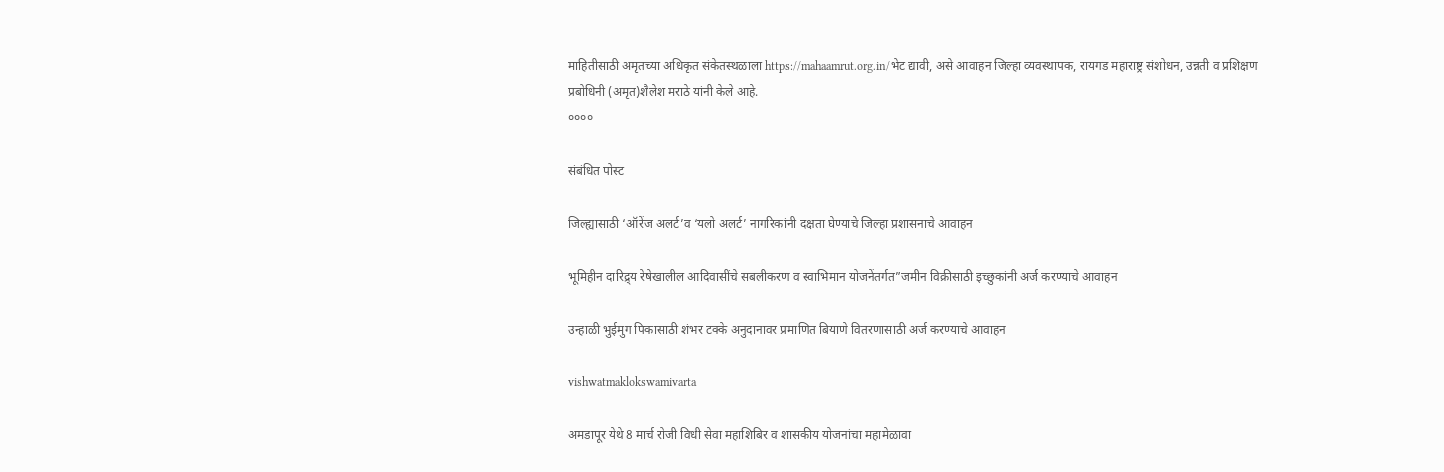माहितीसाठी अमृतच्या अधिकृत संकेतस्थळाला https://mahaamrut.org.in/भेट द्यावी, असे आवाहन जिल्हा व्यवस्थापक, रायगड महाराष्ट्र संशोधन, उन्नती व प्रशिक्षण प्रबोधिनी (अमृत)शैलेश मराठे यांनी केले आहे.
००००

संबंधित पोस्ट

जिल्ह्यासाठी ‘ऑरेंज अलर्ट’व ‘यलो अलर्ट’ नागरिकांनी दक्षता घेण्याचे जिल्हा प्रशासनाचे आवाहन

भूमिहीन दारिद्र्य रेषेखालील आदिवासींचे सबलीकरण व स्वाभिमान योजनेंतर्गत”जमीन विक्रीसाठी इच्छुकांनी अर्ज करण्याचे आवाहन

उन्हाळी भुईमुग पिकासाठी शंभर टक्के अनुदानावर प्रमाणित बियाणे वितरणासाठी अर्ज करण्याचे आवाहन

vishwatmaklokswamivarta

अमडापूर येथे 8 मार्च रोजी विधी सेवा महाशिबिर व शासकीय योजनांचा महामेळावा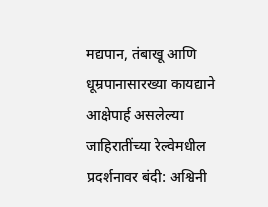मद्यपान, तंबाखू आणि धूम्रपानासारख्या कायद्याने आक्षेपार्ह असलेल्या जाहिरातींच्या रेल्वेमधील प्रदर्शनावर बंदी: अश्विनी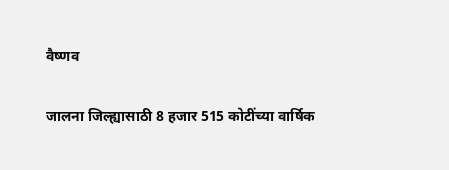वैष्णव

जालना जिल्ह्यासाठी 8 हजार 515 कोटींच्या वार्षिक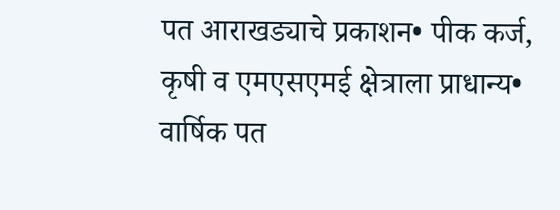पत आराखड्याचे प्रकाशन• पीक कर्ज, कृषी व एमएसएमई क्षेत्राला प्राधान्य• वार्षिक पत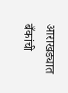आराखड्यात बँकांची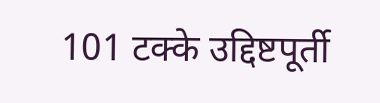101 टक्के उद्दिष्टपूर्ती